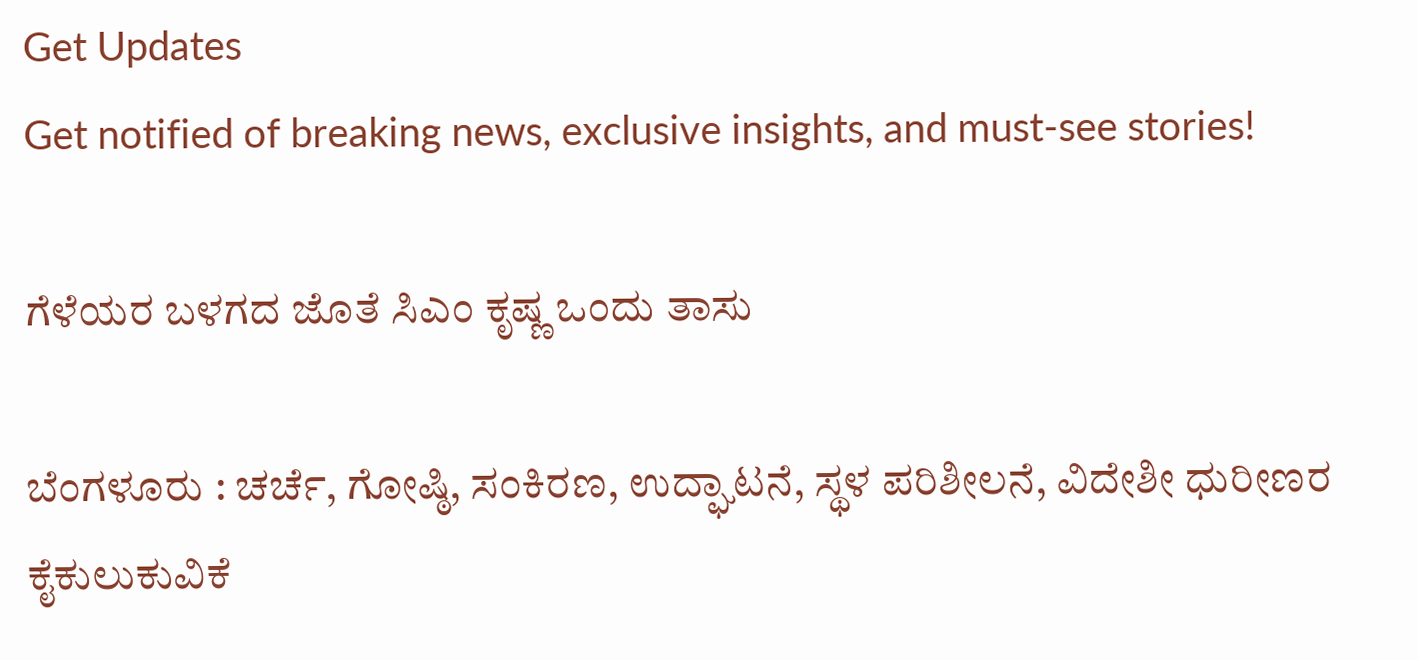Get Updates
Get notified of breaking news, exclusive insights, and must-see stories!

ಗೆಳೆಯರ ಬಳಗದ ಜೊತೆ ಸಿಎಂ ಕೃಷ್ಣ ಒಂದು ತಾಸು

ಬೆಂಗಳೂರು : ಚರ್ಚೆ, ಗೋಷ್ಠಿ, ಸಂಕಿರಣ, ಉದ್ಘಾಟನೆ, ಸ್ಥಳ ಪರಿಶೀಲನೆ, ವಿದೇಶೀ ಧುರೀಣರ ಕೈಕುಲುಕುವಿಕೆ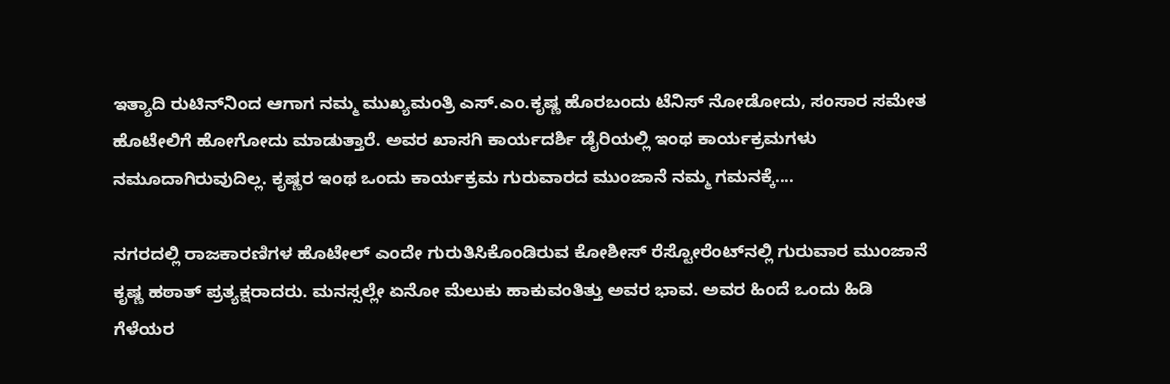ಇತ್ಯಾದಿ ರುಟಿನ್‌ನಿಂದ ಆಗಾಗ ನಮ್ಮ ಮುಖ್ಯಮಂತ್ರಿ ಎಸ್‌.ಎಂ.ಕೃಷ್ಣ ಹೊರಬಂದು ಟೆನಿಸ್‌ ನೋಡೋದು, ಸಂಸಾರ ಸಮೇತ ಹೊಟೇಲಿಗೆ ಹೋಗೋದು ಮಾಡುತ್ತಾರೆ. ಅವರ ಖಾಸಗಿ ಕಾರ್ಯದರ್ಶಿ ಡೈರಿಯಲ್ಲಿ ಇಂಥ ಕಾರ್ಯಕ್ರಮಗಳು ನಮೂದಾಗಿರುವುದಿಲ್ಲ. ಕೃಷ್ಣರ ಇಂಥ ಒಂದು ಕಾರ್ಯಕ್ರಮ ಗುರುವಾರದ ಮುಂಜಾನೆ ನಮ್ಮ ಗಮನಕ್ಕೆ....

ನಗರದಲ್ಲಿ ರಾಜಕಾರಣಿಗಳ ಹೊಟೇಲ್‌ ಎಂದೇ ಗುರುತಿಸಿಕೊಂಡಿರುವ ಕೋಶೀಸ್‌ ರೆಸ್ಟೋರೆಂಟ್‌ನಲ್ಲಿ ಗುರುವಾರ ಮುಂಜಾನೆ ಕೃಷ್ಣ ಹಠಾತ್‌ ಪ್ರತ್ಯಕ್ಷರಾದರು. ಮನಸ್ಸಲ್ಲೇ ಏನೋ ಮೆಲುಕು ಹಾಕುವಂತಿತ್ತು ಅವರ ಭಾವ. ಅವರ ಹಿಂದೆ ಒಂದು ಹಿಡಿ ಗೆಳೆಯರ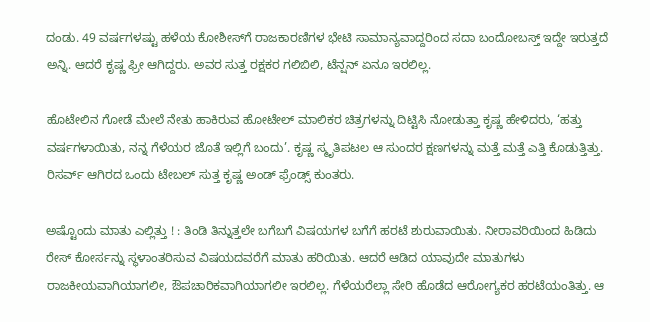ದಂಡು. 49 ವರ್ಷಗಳಷ್ಟು ಹಳೆಯ ಕೋಶೀಸ್‌ಗೆ ರಾಜಕಾರಣಿಗಳ ಭೇಟಿ ಸಾಮಾನ್ಯವಾದ್ದರಿಂದ ಸದಾ ಬಂದೋಬಸ್ತ್‌ ಇದ್ದೇ ಇರುತ್ತದೆ ಅನ್ನಿ. ಆದರೆ ಕೃಷ್ಣ ಫ್ರೀ ಆಗಿದ್ದರು. ಅವರ ಸುತ್ತ ರಕ್ಷಕರ ಗಲಿಬಿಲಿ, ಟೆನ್ಷನ್‌ ಏನೂ ಇರಲಿಲ್ಲ.

ಹೊಟೇಲಿನ ಗೋಡೆ ಮೇಲೆ ನೇತು ಹಾಕಿರುವ ಹೋಟೇಲ್‌ ಮಾಲಿಕರ ಚಿತ್ರಗಳನ್ನು ದಿಟ್ಟಿಸಿ ನೋಡುತ್ತಾ ಕೃಷ್ಣ ಹೇಳಿದರು, ‘ಹತ್ತು ವರ್ಷಗಳಾಯಿತು, ನನ್ನ ಗೆಳೆಯರ ಜೊತೆ ಇಲ್ಲಿಗೆ ಬಂದು’. ಕೃಷ್ಣ ಸ್ಮೃತಿಪಟಲ ಆ ಸುಂದರ ಕ್ಷಣಗಳನ್ನು ಮತ್ತೆ ಮತ್ತೆ ಎತ್ತಿ ಕೊಡುತ್ತಿತ್ತು. ರಿಸರ್ವ್‌ ಆಗಿರದ ಒಂದು ಟೇಬಲ್‌ ಸುತ್ತ ಕೃಷ್ಣ ಅಂಡ್‌ ಫ್ರೆಂಡ್ಸ್‌ ಕುಂತರು.

ಅಷ್ಟೊಂದು ಮಾತು ಎಲ್ಲಿತ್ತು ! : ತಿಂಡಿ ತಿನ್ನುತ್ತಲೇ ಬಗೆಬಗೆ ವಿಷಯಗಳ ಬಗೆಗೆ ಹರಟೆ ಶುರುವಾಯಿತು. ನೀರಾವರಿಯಿಂದ ಹಿಡಿದು ರೇಸ್‌ ಕೋರ್ಸನ್ನು ಸ್ಥಳಾಂತರಿಸುವ ವಿಷಯದವರೆಗೆ ಮಾತು ಹರಿಯಿತು. ಆದರೆ ಆಡಿದ ಯಾವುದೇ ಮಾತುಗಳು ರಾಜಕೀಯವಾಗಿಯಾಗಲೀ, ಔಪಚಾರಿಕವಾಗಿಯಾಗಲೀ ಇರಲಿಲ್ಲ. ಗೆಳೆಯರೆಲ್ಲಾ ಸೇರಿ ಹೊಡೆದ ಆರೋಗ್ಯಕರ ಹರಟೆಯಂತಿತ್ತು. ಆ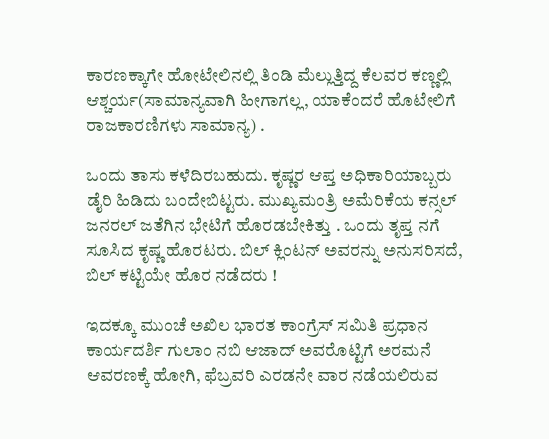ಕಾರಣಕ್ಕಾಗೇ ಹೋಟೇಲಿನಲ್ಲಿ ತಿಂಡಿ ಮೆಲ್ಲುತ್ತಿದ್ದ ಕೆಲವರ ಕಣ್ಣಲ್ಲಿ ಆಶ್ಚರ್ಯ(ಸಾಮಾನ್ಯವಾಗಿ ಹೀಗಾಗಲ್ಲ, ಯಾಕೆಂದರೆ ಹೊಟೇಲಿಗೆ ರಾಜಕಾರಣಿಗಳು ಸಾಮಾನ್ಯ) .

ಒಂದು ತಾಸು ಕಳೆದಿರಬಹುದು. ಕೃಷ್ಣರ ಆಪ್ತ ಅಧಿಕಾರಿಯಾಬ್ಬರು ಡೈರಿ ಹಿಡಿದು ಬಂದೇಬಿಟ್ಟರು. ಮುಖ್ಯಮಂತ್ರಿ ಅಮೆರಿಕೆಯ ಕನ್ಸಲ್‌ ಜನರಲ್‌ ಜತೆಗಿನ ಭೇಟಿಗೆ ಹೊರಡಬೇಕಿತ್ತು . ಒಂದು ತೃಪ್ತ ನಗೆ ಸೂಸಿದ ಕೃಷ್ಣ ಹೊರಟರು. ಬಿಲ್‌ ಕ್ಲಿಂಟನ್‌ ಅವರನ್ನು ಅನುಸರಿಸದೆ, ಬಿಲ್‌ ಕಟ್ಟಿಯೇ ಹೊರ ನಡೆದರು !

ಇದಕ್ಕೂ ಮುಂಚೆ ಅಖಿಲ ಭಾರತ ಕಾಂಗ್ರೆಸ್‌ ಸಮಿತಿ ಪ್ರಧಾನ ಕಾರ್ಯದರ್ಶಿ ಗುಲಾಂ ನಬಿ ಆಜಾದ್‌ ಅವರೊಟ್ಟಿಗೆ ಅರಮನೆ ಆವರಣಕ್ಕೆ ಹೋಗಿ, ಫೆಬ್ರವರಿ ಎರಡನೇ ವಾರ ನಡೆಯಲಿರುವ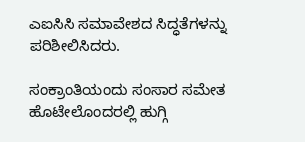ಎಐಸಿಸಿ ಸಮಾವೇಶದ ಸಿದ್ಧತೆಗಳನ್ನು ಪರಿಶೀಲಿಸಿದರು.

ಸಂಕ್ರಾಂತಿಯಂದು ಸಂಸಾರ ಸಮೇತ ಹೊಟೇಲೊಂದರಲ್ಲಿ ಹುಗ್ಗಿ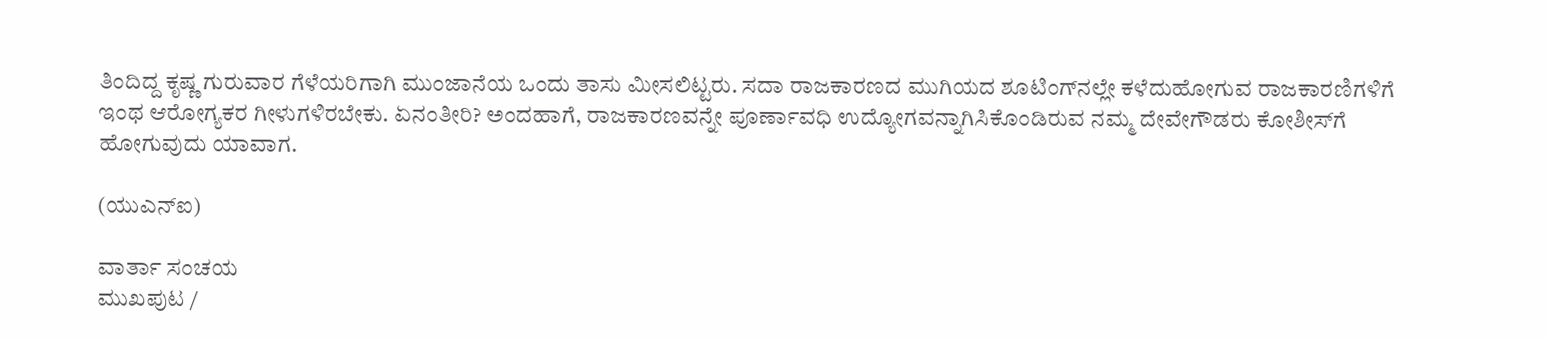ತಿಂದಿದ್ದ ಕೃಷ್ಣ ಗುರುವಾರ ಗೆಳೆಯರಿಗಾಗಿ ಮುಂಜಾನೆಯ ಒಂದು ತಾಸು ಮೀಸಲಿಟ್ಟರು. ಸದಾ ರಾಜಕಾರಣದ ಮುಗಿಯದ ಶೂಟಿಂಗ್‌ನಲ್ಲೇ ಕಳೆದುಹೋಗುವ ರಾಜಕಾರಣಿಗಳಿಗೆ ಇಂಥ ಆರೋಗ್ಯಕರ ಗೀಳುಗಳಿರಬೇಕು. ಏನಂತೀರಿ? ಅಂದಹಾಗೆ, ರಾಜಕಾರಣವನ್ನೇ ಪೂರ್ಣಾವಧಿ ಉದ್ಯೋಗವನ್ನಾಗಿಸಿಕೊಂಡಿರುವ ನಮ್ಮ ದೇವೇಗೌಡರು ಕೋಶೀಸ್‌ಗೆ ಹೋಗುವುದು ಯಾವಾಗ.

(ಯುಎನ್‌ಐ)

ವಾರ್ತಾ ಸಂಚಯ
ಮುಖಪುಟ /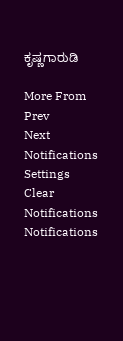ಕೃಷ್ಣಗಾರುಡಿ

More From
Prev
Next
Notifications
Settings
Clear Notifications
Notifications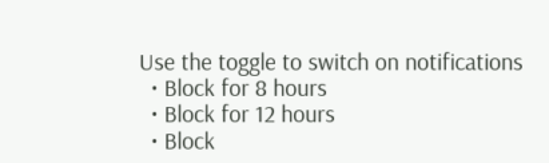Use the toggle to switch on notifications
  • Block for 8 hours
  • Block for 12 hours
  • Block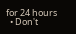for 24 hours
  • Don't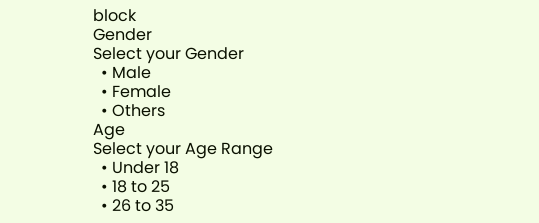block
Gender
Select your Gender
  • Male
  • Female
  • Others
Age
Select your Age Range
  • Under 18
  • 18 to 25
  • 26 to 35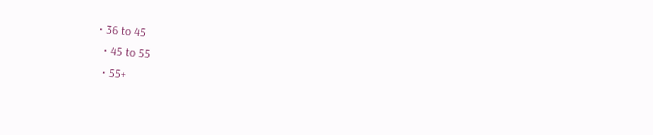• 36 to 45
  • 45 to 55
  • 55+